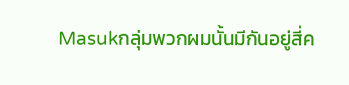Masukกลุ่มพวกผมนั้นมีกันอยู่สี่ค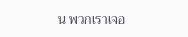น พวกเราเจอ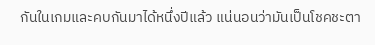กันในเกมและคบกันมาได้หนึ่งปีแล้ว แน่นอนว่ามันเป็นโชคชะตา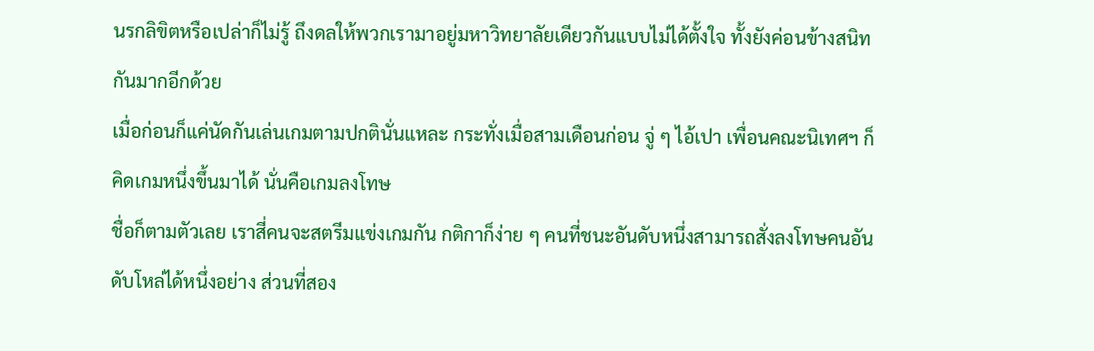นรกลิขิตหรือเปล่าก็ไม่รู้ ถึงดลให้พวกเรามาอยู่มหาวิทยาลัยเดียวกันแบบไม่ได้ตั้งใจ ทั้งยังค่อนข้างสนิทกันมากอีกด้วย
เมื่อก่อนก็แค่นัดกันเล่นเกมตามปกตินั่นแหละ กระทั่งเมื่อสามเดือนก่อน จู่ ๆ ไอ้เปา เพื่อนคณะนิเทศฯ ก็คิดเกมหนึ่งขึ้นมาได้ นั่นคือเกมลงโทษ
ชื่อก็ตามตัวเลย เราสี่คนจะสตรีมแข่งเกมกัน กติกาก็ง่าย ๆ คนที่ชนะอันดับหนึ่งสามารถสั่งลงโทษคนอันดับโหล่ได้หนึ่งอย่าง ส่วนที่สอง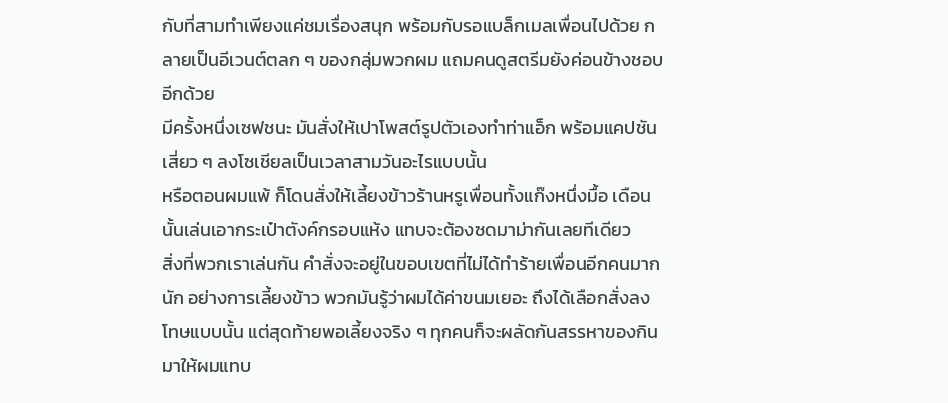กับที่สามทำเพียงแค่ชมเรื่องสนุก พร้อมกับรอแบล็กเมลเพื่อนไปด้วย กลายเป็นอีเวนต์ตลก ๆ ของกลุ่มพวกผม แถมคนดูสตรีมยังค่อนข้างชอบอีกด้วย
มีครั้งหนึ่งเซฟชนะ มันสั่งให้เปาโพสต์รูปตัวเองทำท่าแอ็ก พร้อมแคปชันเสี่ยว ๆ ลงโซเชียลเป็นเวลาสามวันอะไรแบบนั้น
หรือตอนผมแพ้ ก็โดนสั่งให้เลี้ยงข้าวร้านหรูเพื่อนทั้งแก๊งหนึ่งมื้อ เดือนนั้นเล่นเอากระเป๋าตังค์กรอบแห้ง แทบจะต้องซดมาม่ากันเลยทีเดียว
สิ่งที่พวกเราเล่นกัน คำสั่งจะอยู่ในขอบเขตที่ไม่ได้ทำร้ายเพื่อนอีกคนมากนัก อย่างการเลี้ยงข้าว พวกมันรู้ว่าผมได้ค่าขนมเยอะ ถึงได้เลือกสั่งลงโทษแบบนั้น แต่สุดท้ายพอเลี้ยงจริง ๆ ทุกคนก็จะผลัดกันสรรหาของกินมาให้ผมแทบ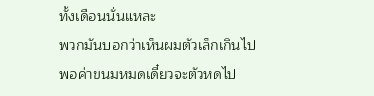ทั้งเดือนนั่นแหละ
พวกมันบอกว่าเห็นผมตัวเล็กเกินไป พอค่าขนมหมดเดี๋ยวจะตัวหดไป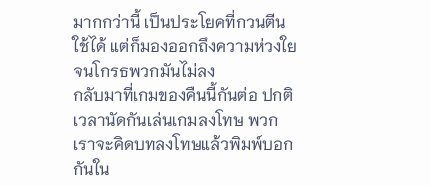มากกว่านี้ เป็นประโยคที่กวนตีนใช้ได้ แต่ก็มองออกถึงความห่วงใย จนโกรธพวกมันไม่ลง
กลับมาที่เกมของคืนนี้กันต่อ ปกติเวลานัดกันเล่นเกมลงโทษ พวกเราจะคิดบทลงโทษแล้วพิมพ์บอกกันใน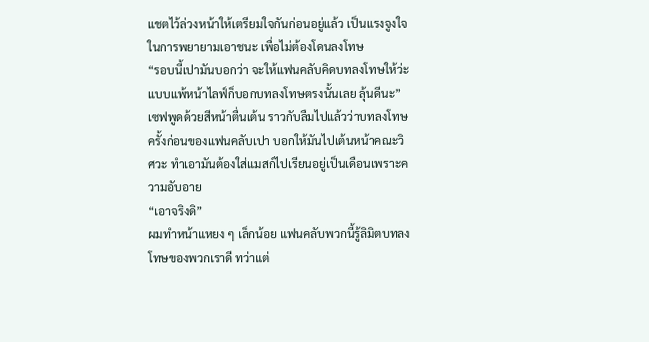แชตไว้ล่วงหน้าให้เตรียมใจกันก่อนอยู่แล้ว เป็นแรงจูงใจในการพยายามเอาชนะ เพื่อไม่ต้องโดนลงโทษ
“รอบนี้เปามันบอกว่า จะให้แฟนคลับคิดบทลงโทษให้ว่ะ แบบแพ้หน้าไลฟ์ก็บอกบทลงโทษตรงนั้นเลย ลุ้นดีนะ”
เซฟพูดด้วยสีหน้าตื่นเต้น ราวกับลืมไปแล้วว่าบทลงโทษครั้งก่อนของแฟนคลับเปา บอกให้มันไปเต้นหน้าคณะวิศวะ ทำเอามันต้องใส่แมสก์ไปเรียนอยู่เป็นเดือนเพราะความอับอาย
“เอาจริงดิ”
ผมทำหน้าแหยง ๆ เล็กน้อย แฟนคลับพวกนี้รู้ลิมิตบทลงโทษของพวกเราดี ทว่าแต่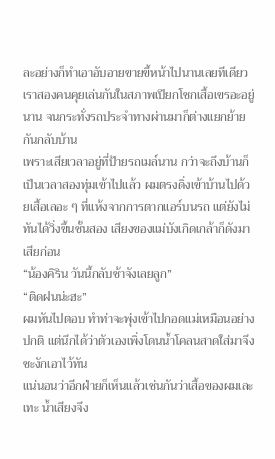ละอย่างก็ทำเอาอับอายขายขี้หน้าไปนานเลยทีเดียว
เราสองคนคุยเล่นกันในสภาพเปียกโชกเสื้อเขรอะอยู่นาน จนกระทั่งรถประจำทางผ่านมาก็ต่างแยกย้ายกันกลับบ้าน
เพราะเสียเวลาอยู่ที่ป้ายรถเมล์นาน กว่าจะถึงบ้านก็เป็นเวลาสองทุ่มเข้าไปแล้ว ผมตรงดิ่งเข้าบ้านไปด้วยเสื้อเลอะ ๆ ที่แห้งจากการตากแอร์บนรถ แต่ยังไม่ทันได้วิ่งขึ้นชั้นสอง เสียงของแม่บังเกิดเกล้าก็ดังมาเสียก่อน
“น้องคิริน วันนี้กลับช้าจังเลยลูก”
“ติดฝนน่ะฮะ”
ผมหันไปตอบ ทำท่าจะพุ่งเข้าไปกอดแม่เหมือนอย่างปกติ แต่นึกได้ว่าตัวเองเพิ่งโดนน้ำโคลนสาดใส่มาจึงชะงักเอาไว้ทัน
แน่นอนว่าอีกฝ่ายก็เห็นแล้วเช่นกันว่าเสื้อของผมเละเทะ น้ำเสียงจึง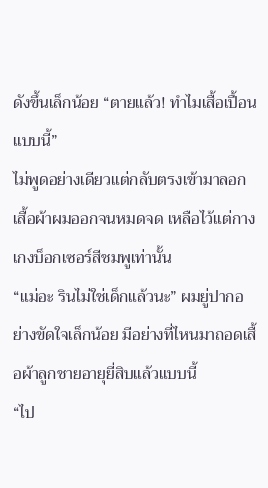ดังขึ้นเล็กน้อย “ตายแล้ว! ทำไมเสื้อเปื้อนแบบนี้”
ไม่พูดอย่างเดียวแต่กลับตรงเข้ามาลอกเสื้อผ้าผมออกจนหมดจด เหลือไว้แต่กางเกงบ็อกเซอร์สีชมพูเท่านั้น
“แม่อะ รินไม่ใช่เด็กแล้วนะ” ผมยู่ปากอย่างขัดใจเล็กน้อย มีอย่างที่ไหนมาถอดเสื้อผ้าลูกชายอายุยี่สิบแล้วแบบนี้
“ไป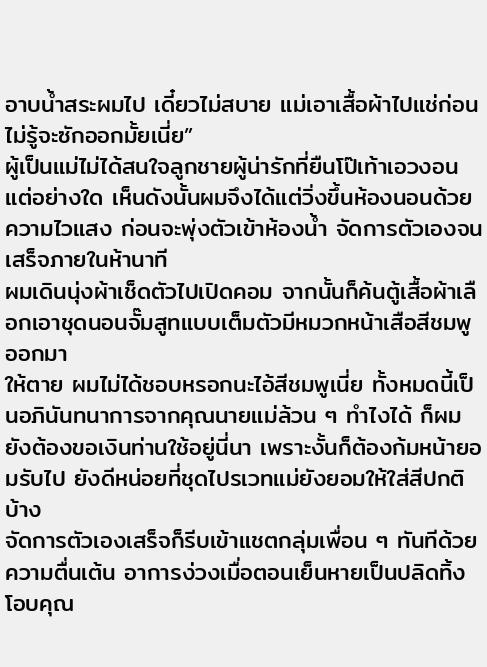อาบน้ำสระผมไป เดี๋ยวไม่สบาย แม่เอาเสื้อผ้าไปแช่ก่อน ไม่รู้จะซักออกมั้ยเนี่ย”
ผู้เป็นแม่ไม่ได้สนใจลูกชายผู้น่ารักที่ยืนโป๊เท้าเอวงอนแต่อย่างใด เห็นดังนั้นผมจึงได้แต่วิ่งขึ้นห้องนอนด้วยความไวแสง ก่อนจะพุ่งตัวเข้าห้องน้ำ จัดการตัวเองจนเสร็จภายในห้านาที
ผมเดินนุ่งผ้าเช็ดตัวไปเปิดคอม จากนั้นก็ค้นตู้เสื้อผ้าเลือกเอาชุดนอนจั๊มสูทแบบเต็มตัวมีหมวกหน้าเสือสีชมพูออกมา
ให้ตาย ผมไม่ได้ชอบหรอกนะไอ้สีชมพูเนี่ย ทั้งหมดนี้เป็นอภินันทนาการจากคุณนายแม่ล้วน ๆ ทำไงได้ ก็ผมยังต้องขอเงินท่านใช้อยู่นี่นา เพราะงั้นก็ต้องก้มหน้ายอมรับไป ยังดีหน่อยที่ชุดไปรเวทแม่ยังยอมให้ใส่สีปกติบ้าง
จัดการตัวเองเสร็จก็รีบเข้าแชตกลุ่มเพื่อน ๆ ทันทีด้วยความตื่นเต้น อาการง่วงเมื่อตอนเย็นหายเป็นปลิดทิ้ง
โอบคุณ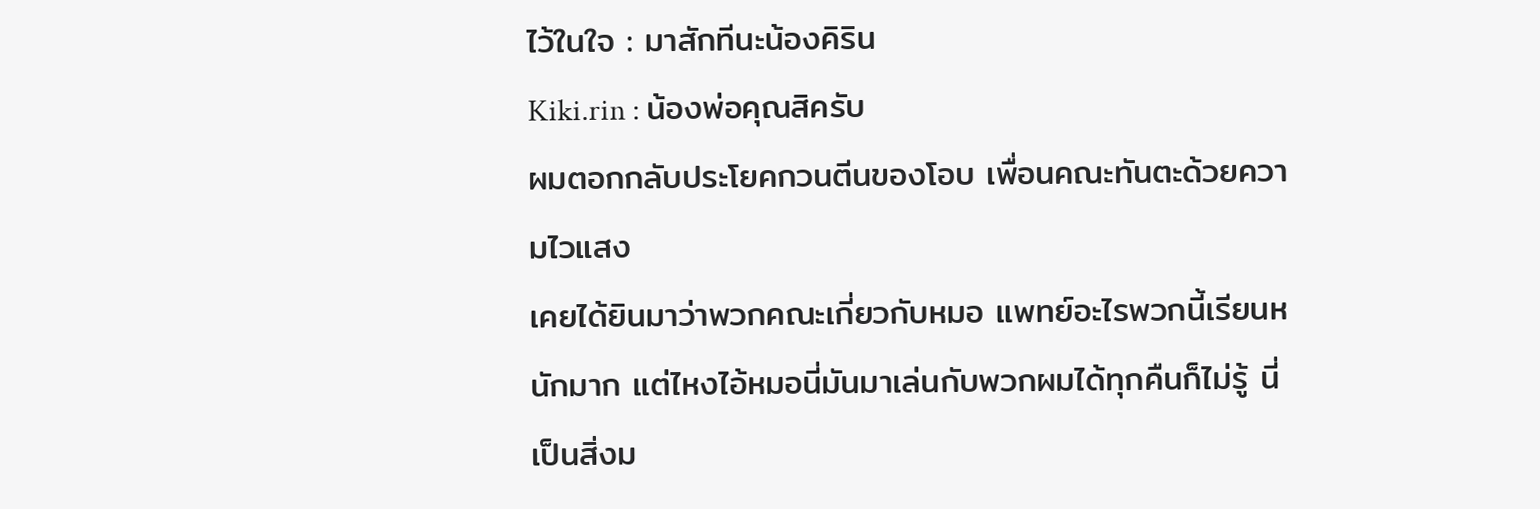ไว้ในใจ : มาสักทีนะน้องคิริน
Kiki.rin : น้องพ่อคุณสิครับ
ผมตอกกลับประโยคกวนตีนของโอบ เพื่อนคณะทันตะด้วยความไวแสง
เคยได้ยินมาว่าพวกคณะเกี่ยวกับหมอ แพทย์อะไรพวกนี้เรียนหนักมาก แต่ไหงไอ้หมอนี่มันมาเล่นกับพวกผมได้ทุกคืนก็ไม่รู้ นี่เป็นสิ่งม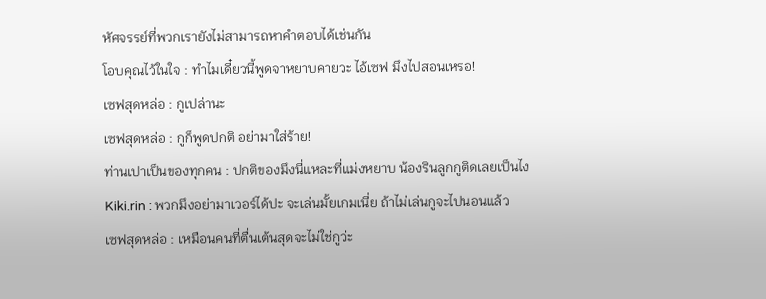หัศจรรย์ที่พวกเรายังไม่สามารถหาคำตอบได้เช่นกัน
โอบคุณไว้ในใจ : ทำไมเดี๋ยวนี้พูดจาหยาบคายวะ ไอ้เซฟ มึงไปสอนเหรอ!
เซฟสุดหล่อ : กูเปล่านะ
เซฟสุดหล่อ : กูก็พูดปกติ อย่ามาใส่ร้าย!
ท่านเปาเป็นของทุกคน : ปกติของมึงนี่แหละที่แม่งหยาบ น้องรินลูกกูติดเลยเป็นไง
Kiki.rin : พวกมึงอย่ามาเวอร์ได้ปะ จะเล่นมั้ยเกมเนี่ย ถ้าไม่เล่นกูจะไปนอนแล้ว
เซฟสุดหล่อ : เหมือนคนที่ตื่นเต้นสุดจะไม่ใช่กูว่ะ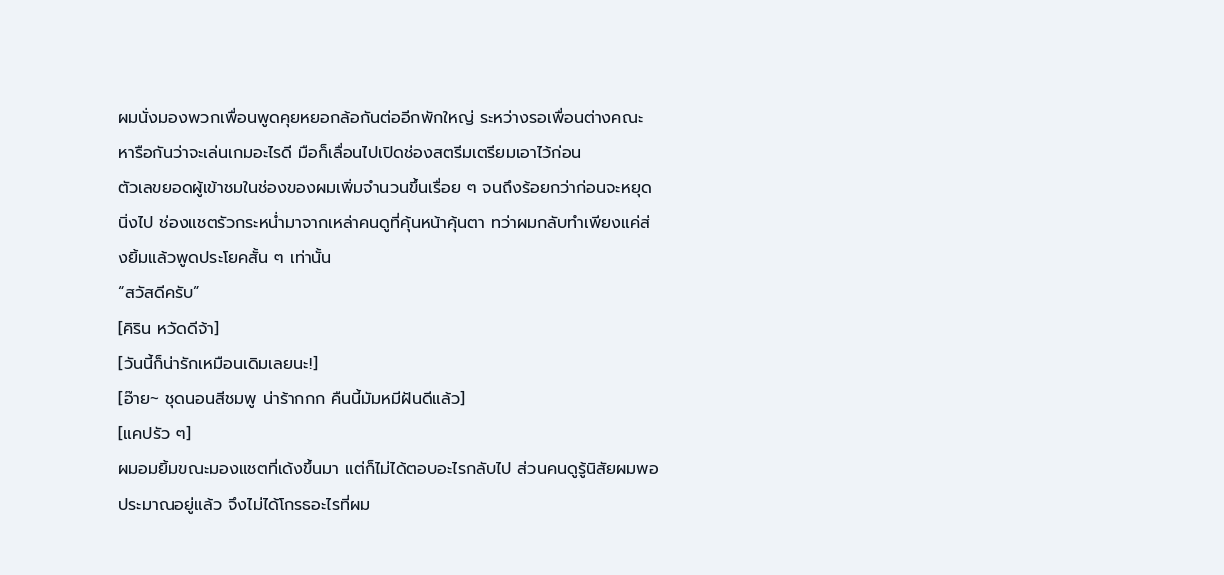ผมนั่งมองพวกเพื่อนพูดคุยหยอกล้อกันต่ออีกพักใหญ่ ระหว่างรอเพื่อนต่างคณะหารือกันว่าจะเล่นเกมอะไรดี มือก็เลื่อนไปเปิดช่องสตรีมเตรียมเอาไว้ก่อน
ตัวเลขยอดผู้เข้าชมในช่องของผมเพิ่มจำนวนขึ้นเรื่อย ๆ จนถึงร้อยกว่าก่อนจะหยุดนิ่งไป ช่องแชตรัวกระหน่ำมาจากเหล่าคนดูที่คุ้นหน้าคุ้นตา ทว่าผมกลับทำเพียงแค่ส่งยิ้มแล้วพูดประโยคสั้น ๆ เท่านั้น
“สวัสดีครับ”
[คิริน หวัดดีจ้า]
[วันนี้ก็น่ารักเหมือนเดิมเลยนะ!]
[อ๊าย~ ชุดนอนสีชมพู น่าร้ากกก คืนนี้มัมหมีฝันดีแล้ว]
[แคปรัว ๆ]
ผมอมยิ้มขณะมองแชตที่เด้งขึ้นมา แต่ก็ไม่ได้ตอบอะไรกลับไป ส่วนคนดูรู้นิสัยผมพอประมาณอยู่แล้ว จึงไม่ได้โกรธอะไรที่ผม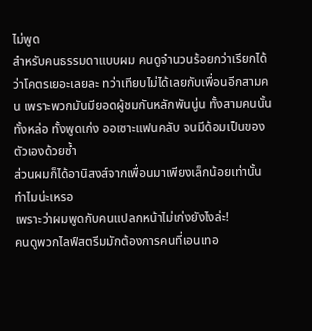ไม่พูด
สำหรับคนธรรมดาแบบผม คนดูจำนวนร้อยกว่าเรียกได้ว่าโคตรเยอะเลยละ ทว่าเทียบไม่ได้เลยกับเพื่อนอีกสามคน เพราะพวกมันมียอดผู้ชมกันหลักพันนู่น ทั้งสามคนนั้นทั้งหล่อ ทั้งพูดเก่ง ออเซาะแฟนคลับ จนมีด้อมเป็นของตัวเองด้วยซ้ำ
ส่วนผมก็ได้อานิสงส์จากเพื่อนมาเพียงเล็กน้อยเท่านั้น
ทำไมน่ะเหรอ
เพราะว่าผมพูดกับคนแปลกหน้าไม่เก่งยังไงล่ะ!
คนดูพวกไลฟ์สตรีมมักต้องการคนที่เอนเทอ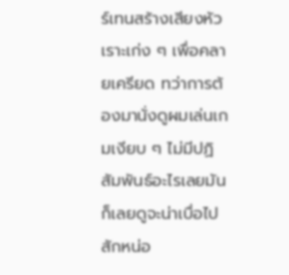ร์เทนสร้างเสียงหัวเราะเก่ง ๆ เพื่อคลายเครียด ทว่าการต้องมานั่งดูผมเล่นเกมเงียบ ๆ ไม่มีปฏิสัมพันธ์อะไรเลยมันก็เลยดูจะน่าเบื่อไปสักหน่อ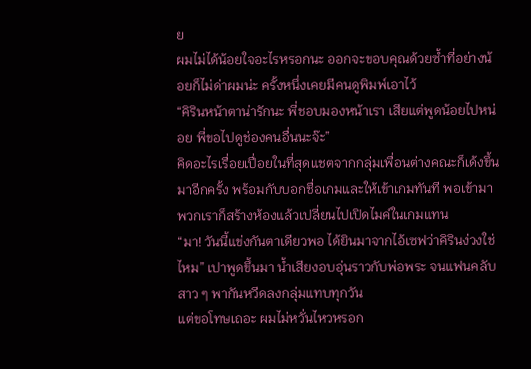ย
ผมไม่ได้น้อยใจอะไรหรอกนะ ออกจะขอบคุณด้วยซ้ำที่อย่างน้อยก็ไม่ด่าผมน่ะ ครั้งหนึ่งเคยมีคนดูพิมพ์เอาไว้
“คิรินหน้าตาน่ารักนะ พี่ชอบมองหน้าเรา เสียแต่พูดน้อยไปหน่อย พี่ขอไปดูช่องคนอื่นนะจ๊ะ”
คิดอะไรเรื่อยเปื่อยในที่สุดแชตจากกลุ่มเพื่อนต่างคณะก็เด้งขึ้นมาอีกครั้ง พร้อมกับบอกชื่อเกมและให้เข้าเกมทันที พอเข้ามาพวกเราก็สร้างห้องแล้วเปลี่ยนไปเปิดไมค์ในเกมแทน
“มา! วันนี้แข่งกันตาเดียวพอ ได้ยินมาจากไอ้เซฟว่าคิรินง่วงใช่ไหม” เปาพูดขึ้นมา น้ำเสียงอบอุ่นราวกับพ่อพระ จนแฟนคลับสาว ๆ พากันหวีดลงกลุ่มแทบทุกวัน
แต่ขอโทษเถอะ ผมไม่หวั่นไหวหรอก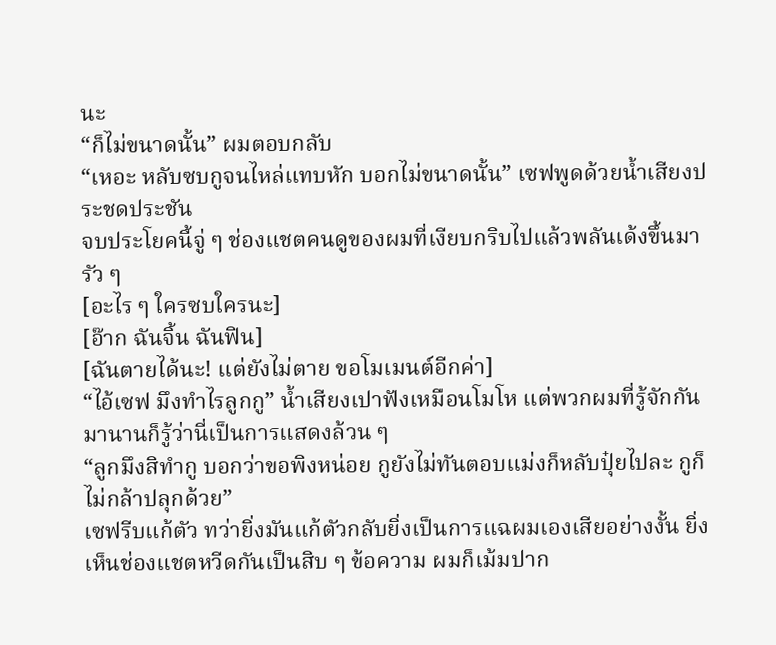นะ
“ก็ไม่ขนาดนั้น” ผมตอบกลับ
“เหอะ หลับซบกูจนไหล่แทบหัก บอกไม่ขนาดนั้น” เซฟพูดด้วยน้ำเสียงประชดประชัน
จบประโยคนี้จู่ ๆ ช่องแชตคนดูของผมที่เงียบกริบไปแล้วพลันเด้งขึ้นมารัว ๆ
[อะไร ๆ ใครซบใครนะ]
[อ๊าก ฉันจิ้น ฉันฟิน]
[ฉันตายได้นะ! แต่ยังไม่ตาย ขอโมเมนต์อีกค่า]
“ไอ้เซฟ มึงทำไรลูกกู” น้ำเสียงเปาฟังเหมือนโมโห แต่พวกผมที่รู้จักกันมานานก็รู้ว่านี่เป็นการแสดงล้วน ๆ
“ลูกมึงสิทำกู บอกว่าขอพิงหน่อย กูยังไม่ทันตอบแม่งก็หลับปุ๋ยไปละ กูก็ไม่กล้าปลุกด้วย”
เซฟรีบแก้ตัว ทว่ายิ่งมันแก้ตัวกลับยิ่งเป็นการแฉผมเองเสียอย่างงั้น ยิ่งเห็นช่องแชตหวีดกันเป็นสิบ ๆ ข้อความ ผมก็เม้มปาก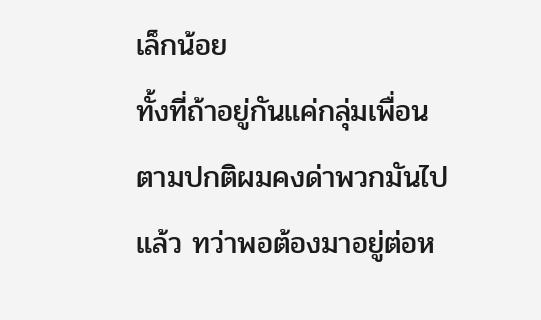เล็กน้อย
ทั้งที่ถ้าอยู่กันแค่กลุ่มเพื่อน ตามปกติผมคงด่าพวกมันไปแล้ว ทว่าพอต้องมาอยู่ต่อห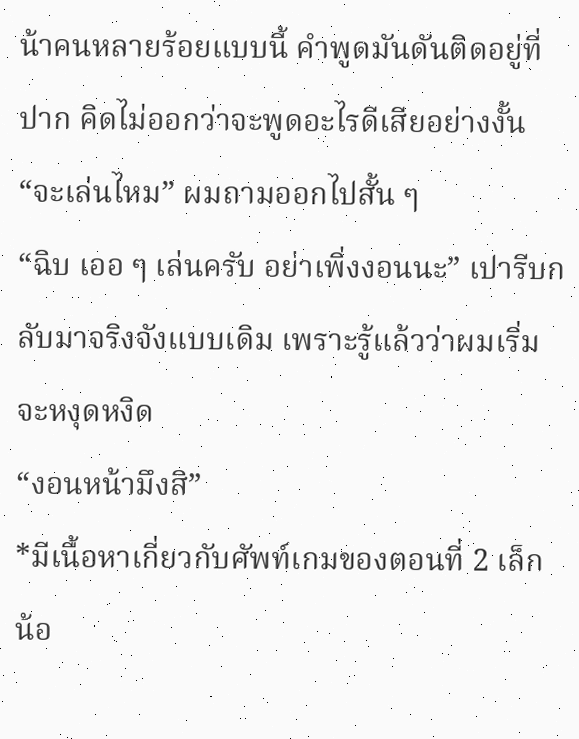น้าคนหลายร้อยแบบนี้ คำพูดมันดันติดอยู่ที่ปาก คิดไม่ออกว่าจะพูดอะไรดีเสียอย่างงั้น
“จะเล่นไหม” ผมถามออกไปสั้น ๆ
“ฉิบ เออ ๆ เล่นครับ อย่าเพิ่งงอนนะ” เปารีบกลับมาจริงจังแบบเดิม เพราะรู้แล้วว่าผมเริ่มจะหงุดหงิด
“งอนหน้ามึงสิ”
*มีเนื้อหาเกี่ยวกับศัพท์เกมของตอนที่ 2 เล็กน้อ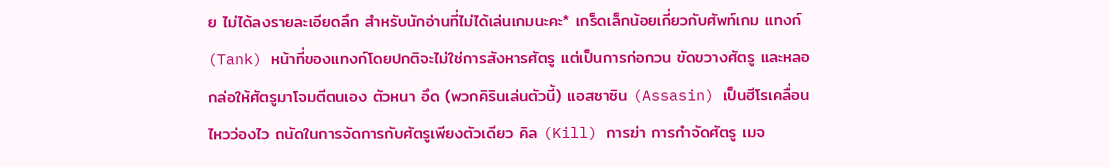ย ไม่ได้ลงรายละเอียดลึก สำหรับนักอ่านที่ไม่ได้เล่นเกมนะคะ* เกร็ดเล็กน้อยเกี่ยวกับศัพท์เกม แทงก์ (Tank) หน้าที่ของแทงก์โดยปกติจะไม่ใช่การสังหารศัตรู แต่เป็นการก่อกวน ขัดขวางศัตรู และหลอกล่อให้ศัตรูมาโจมตีตนเอง ตัวหนา อึด (พวกคิรินเล่นตัวนี้) แอสซาซิน (Assasin) เป็นฮีโรเคลื่อนไหวว่องไว ถนัดในการจัดการกับศัตรูเพียงตัวเดียว คิล (Kill) การฆ่า การกำจัดศัตรู เมจ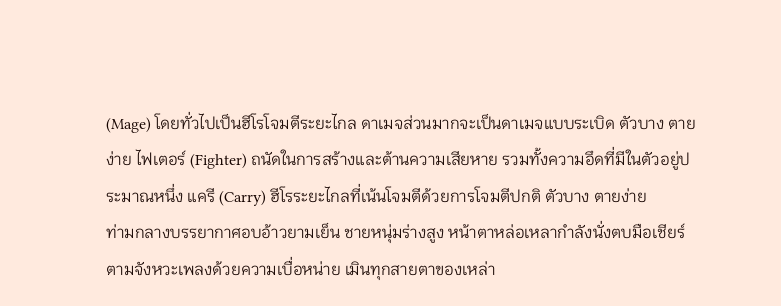(Mage) โดยทั่วไปเป็นฮีโรโจมตีระยะไกล ดาเมจส่วนมากจะเป็นดาเมจแบบระเบิด ตัวบาง ตายง่าย ไฟเตอร์ (Fighter) ถนัดในการสร้างและต้านความเสียหาย รวมทั้งความอึดที่มีในตัวอยู่ประมาณหนึ่ง แครี (Carry) ฮีโรระยะไกลที่เน้นโจมตีด้วยการโจมตีปกติ ตัวบาง ตายง่าย
ท่ามกลางบรรยากาศอบอ้าวยามเย็น ชายหนุ่มร่างสูง หน้าตาหล่อเหลากำลังนั่งตบมือเชียร์ตามจังหวะเพลงด้วยความเบื่อหน่าย เมินทุกสายตาของเหล่า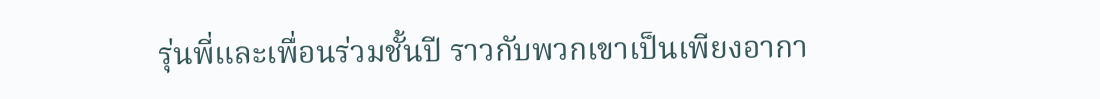รุ่นพี่และเพื่อนร่วมชั้นปี ราวกับพวกเขาเป็นเพียงอากา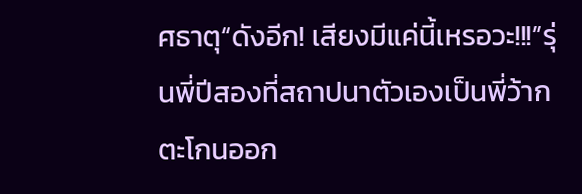ศธาตุ“ดังอีก! เสียงมีแค่นี้เหรอวะ!!!”รุ่นพี่ปีสองที่สถาปนาตัวเองเป็นพี่ว้ากตะโกนออก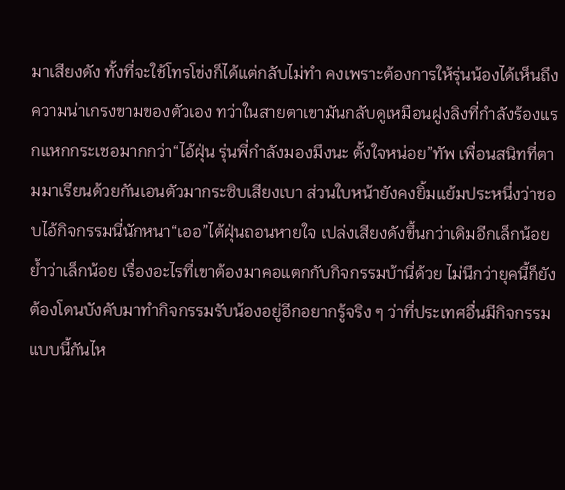มาเสียงดัง ทั้งที่จะใช้โทรโข่งก็ได้แต่กลับไม่ทำ คงเพราะต้องการให้รุ่นน้องได้เห็นถึงความน่าเกรงขามของตัวเอง ทว่าในสายตาเขามันกลับดูเหมือนฝูงลิงที่กำลังร้องแรกแหกกระเชอมากกว่า“ไอ้ฝุ่น รุ่นพี่กำลังมองมึงนะ ตั้งใจหน่อย”ทัพ เพื่อนสนิทที่ตามมาเรียนด้วยกันเอนตัวมากระซิบเสียงเบา ส่วนใบหน้ายังคงยิ้มแย้มประหนึ่งว่าชอบไอ้กิจกรรมนี่นักหนา“เออ”ไต้ฝุ่นถอนหายใจ เปล่งเสียงดังขึ้นกว่าเดิมอีกเล็กน้อย ย้ำว่าเล็กน้อย เรื่องอะไรที่เขาต้องมาคอแตกกับกิจกรรมบ้านี่ด้วย ไม่นึกว่ายุคนี้ก็ยังต้องโดนบังคับมาทำกิจกรรมรับน้องอยู่อีกอยากรู้จริง ๆ ว่าที่ประเทศอื่นมีกิจกรรมแบบนี้กันไห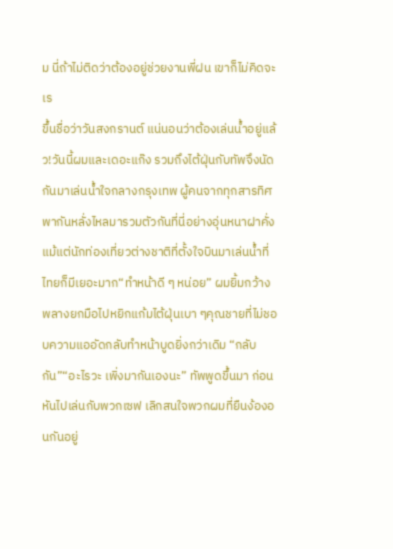ม นี่ถ้าไม่ติดว่าต้องอยู่ช่วยงานพี่ฝน เขาก็ไม่คิดจะเร
ขึ้นชื่อว่าวันสงกรานต์ แน่นอนว่าต้องเล่นน้ำอยู่แล้ว!วันนี้ผมและเดอะแก๊ง รวมถึงไต้ฝุ่นกับทัพจึงนัดกันมาเล่นน้ำใจกลางกรุงเทพ ผู้คนจากทุกสารทิศพากันหลั่งไหลมารวมตัวกันที่นี่อย่างอุ่นหนาฝาคั่ง แม้แต่นักท่องเที่ยวต่างชาติที่ตั้งใจบินมาเล่นน้ำที่ไทยก็มีเยอะมาก“ทำหน้าดี ๆ หน่อย” ผมยิ้มกว้าง พลางยกมือไปหยิกแก้มไต้ฝุ่นเบา ๆคุณชายที่ไม่ชอบความแออัดกลับทำหน้าบูดยิ่งกว่าเดิม “กลับกัน”“อะไรวะ เพิ่งมากันเองนะ” ทัพพูดขึ้นมา ก่อนหันไปเล่นกับพวกเซฟ เลิกสนใจพวกผมที่ยืนง้องอนกันอยู่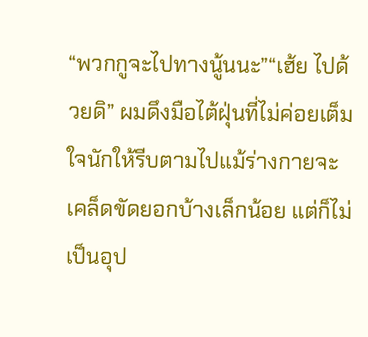“พวกกูจะไปทางนู้นนะ”“เฮ้ย ไปด้วยดิ” ผมดึงมือไต้ฝุ่นที่ไม่ค่อยเต็มใจนักให้รีบตามไปแม้ร่างกายจะเคล็ดขัดยอกบ้างเล็กน้อย แต่ก็ไม่เป็นอุป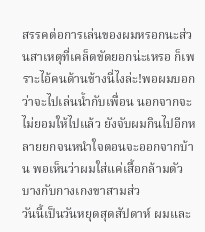สรรคต่อการเล่นของผมหรอกนะส่วนสาเหตุที่เคล็ดขัดยอกน่ะเหรอ ก็เพราะไอ้คนด้านข้างนี่ไงล่ะ!พอผมบอกว่าจะไปเล่นน้ำกับเพื่อน นอกจากจะไม่ยอมให้ไปแล้ว ยังจับผมกินไปอีกหลายยกจนหนำใจตอนจะออกจากบ้าน พอเห็นว่าผมใส่แค่เสื้อกล้ามตัวบางกับกางเกงขาสามส่ว
วันนี้เป็นวันหยุดสุดสัปดาห์ ผมและ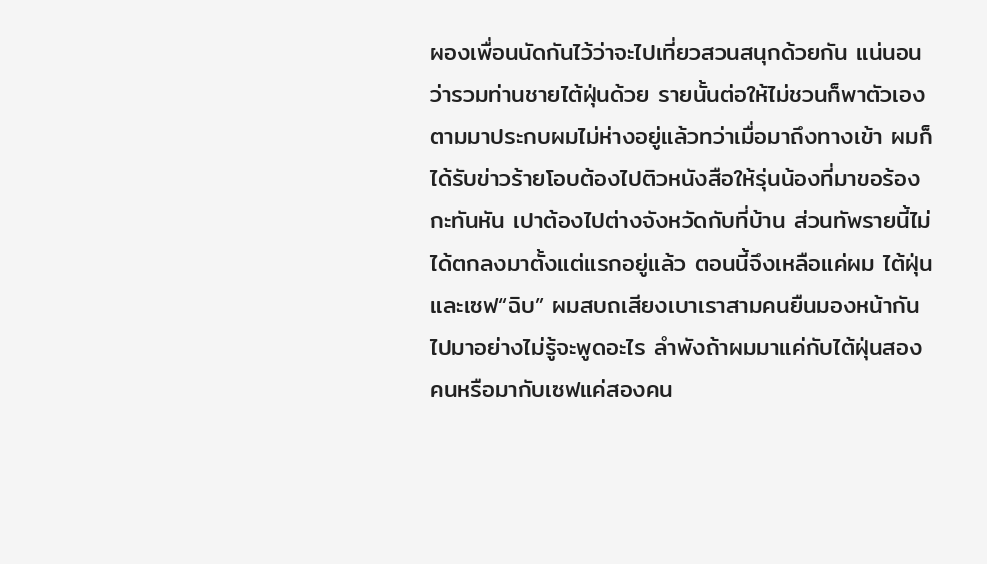ผองเพื่อนนัดกันไว้ว่าจะไปเที่ยวสวนสนุกด้วยกัน แน่นอนว่ารวมท่านชายไต้ฝุ่นด้วย รายนั้นต่อให้ไม่ชวนก็พาตัวเองตามมาประกบผมไม่ห่างอยู่แล้วทว่าเมื่อมาถึงทางเข้า ผมก็ได้รับข่าวร้ายโอบต้องไปติวหนังสือให้รุ่นน้องที่มาขอร้องกะทันหัน เปาต้องไปต่างจังหวัดกับที่บ้าน ส่วนทัพรายนี้ไม่ได้ตกลงมาตั้งแต่แรกอยู่แล้ว ตอนนี้จึงเหลือแค่ผม ไต้ฝุ่น และเซฟ“ฉิบ” ผมสบถเสียงเบาเราสามคนยืนมองหน้ากันไปมาอย่างไม่รู้จะพูดอะไร ลำพังถ้าผมมาแค่กับไต้ฝุ่นสองคนหรือมากับเซฟแค่สองคน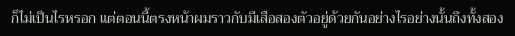ก็ไม่เป็นไรหรอก แต่ตอนนี้ตรงหน้าผมราวกับมีเสือสองตัวอยู่ด้วยกันอย่างไรอย่างนั้นถึงทั้งสอง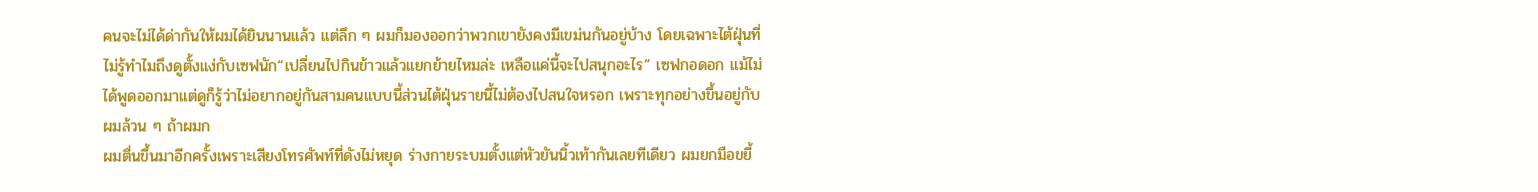คนจะไม่ได้ด่ากันให้ผมได้ยินนานแล้ว แต่ลึก ๆ ผมก็มองออกว่าพวกเขายังคงมีเขม่นกันอยู่บ้าง โดยเฉพาะไต้ฝุ่นที่ไม่รู้ทำไมถึงดูตั้งแง่กับเซฟนัก“เปลี่ยนไปกินข้าวแล้วแยกย้ายไหมล่ะ เหลือแค่นี้จะไปสนุกอะไร” เซฟกอดอก แม้ไม่ได้พูดออกมาแต่ดูก็รู้ว่าไม่อยากอยู่กันสามคนแบบนี้ส่วนไต้ฝุ่นรายนี้ไม่ต้องไปสนใจหรอก เพราะทุกอย่างขึ้นอยู่กับผมล้วน ๆ ถ้าผมก
ผมตื่นขึ้นมาอีกครั้งเพราะเสียงโทรศัพท์ที่ดังไม่หยุด ร่างกายระบมตั้งแต่หัวยันนิ้วเท้ากันเลยทีเดียว ผมยกมือขยี้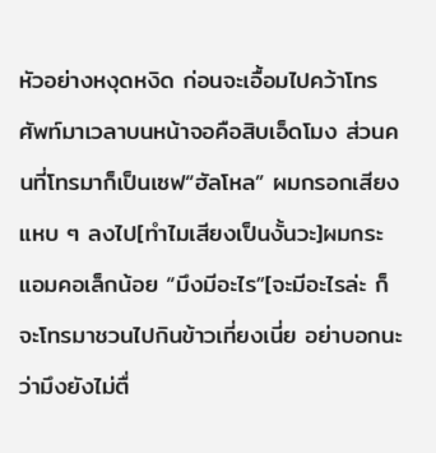หัวอย่างหงุดหงิด ก่อนจะเอื้อมไปคว้าโทรศัพท์มาเวลาบนหน้าจอคือสิบเอ็ดโมง ส่วนคนที่โทรมาก็เป็นเซฟ“ฮัลโหล” ผมกรอกเสียงแหบ ๆ ลงไป[ทำไมเสียงเป็นงั้นวะ]ผมกระแอมคอเล็กน้อย “มึงมีอะไร”[จะมีอะไรล่ะ ก็จะโทรมาชวนไปกินข้าวเที่ยงเนี่ย อย่าบอกนะว่ามึงยังไม่ตื่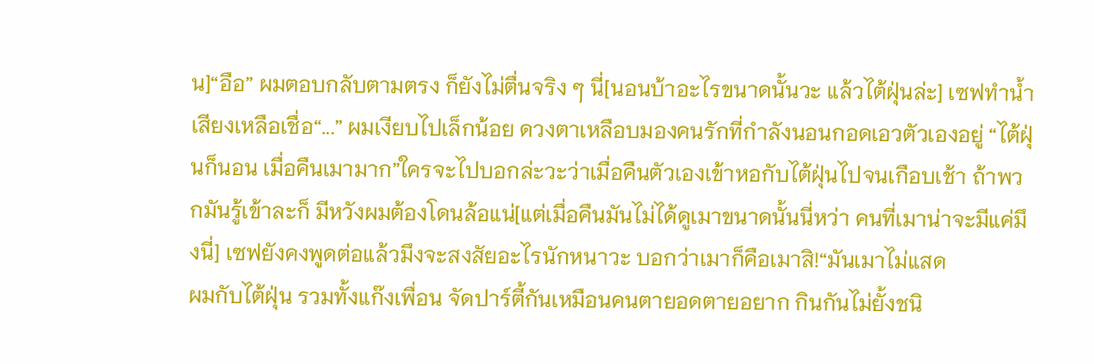น]“อือ” ผมตอบกลับตามตรง ก็ยังไม่ตื่นจริง ๆ นี่[นอนบ้าอะไรขนาดนั้นวะ แล้วไต้ฝุ่นล่ะ] เซฟทำน้ำเสียงเหลือเชื่อ“...” ผมเงียบไปเล็กน้อย ดวงตาเหลือบมองคนรักที่กำลังนอนกอดเอวตัวเองอยู่ “ไต้ฝุ่นก็นอน เมื่อคืนเมามาก”ใครจะไปบอกล่ะวะว่าเมื่อคืนตัวเองเข้าหอกับไต้ฝุ่นไปจนเกือบเช้า ถ้าพวกมันรู้เข้าละก็ มีหวังผมต้องโดนล้อแน่[แต่เมื่อคืนมันไม่ได้ดูเมาขนาดนั้นนี่หว่า คนที่เมาน่าจะมีแค่มึงนี่] เซฟยังคงพูดต่อแล้วมึงจะสงสัยอะไรนักหนาวะ บอกว่าเมาก็คือเมาสิ!“มันเมาไม่แสด
ผมกับไต้ฝุ่น รวมทั้งแก๊งเพื่อน จัดปาร์ตี้กันเหมือนคนตายอดตายอยาก กินกันไม่ยั้งชนิ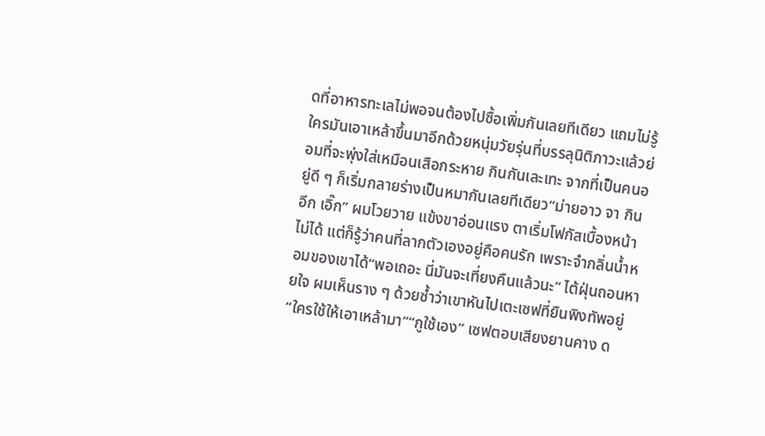ดที่อาหารทะเลไม่พอจนต้องไปซื้อเพิ่มกันเลยทีเดียว แถมไม่รู้ใครมันเอาเหล้าขึ้นมาอีกด้วยหนุ่มวัยรุ่นที่บรรลุนิติภาวะแล้วย่อมที่จะพุ่งใส่เหมือนเสือกระหาย กินกันเละเทะ จากที่เป็นคนอยู่ดี ๆ ก็เริ่มกลายร่างเป็นหมากันเลยทีเดียว“ม่ายอาว จา กิน อีก เอิ๊ก” ผมโวยวาย แข้งขาอ่อนแรง ตาเริ่มโฟกัสเบื้องหน้าไม่ได้ แต่ก็รู้ว่าคนที่ลากตัวเองอยู่คือคนรัก เพราะจำกลิ่นน้ำหอมของเขาได้“พอเถอะ นี่มันจะเที่ยงคืนแล้วนะ” ไต้ฝุ่นถอนหายใจ ผมเห็นราง ๆ ด้วยซ้ำว่าเขาหันไปเตะเซฟที่ยืนพิงทัพอยู่ “ใครใช้ให้เอาเหล้ามา”“กูใช้เอง” เซฟตอบเสียงยานคาง ด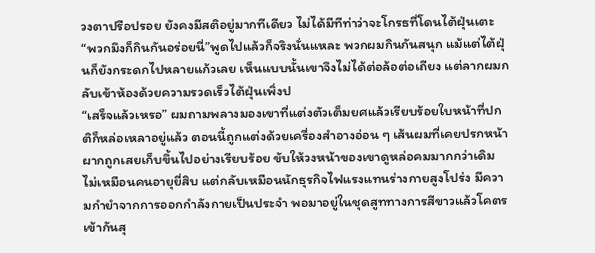วงตาปรือปรอย ยังคงมีสติอยู่มากทีเดียว ไม่ได้มีทีท่าว่าจะโกรธที่โดนไต้ฝุ่นเตะ “พวกมึงก็กินกันอร่อยนี่”พูดไปแล้วก็จริงนั่นแหละ พวกผมกินกันสนุก แม้แต่ไต้ฝุ่นก็ยังกระดกไปหลายแก้วเลย เห็นแบบนั้นเขาจึงไม่ได้ต่อล้อต่อเถียง แต่ลากผมกลับเข้าห้องด้วยความรวดเร็วไต้ฝุ่นเพิ่งป
“เสร็จแล้วเหรอ” ผมถามพลางมองเขาที่แต่งตัวเต็มยศแล้วเรียบร้อยใบหน้าที่ปกติก็หล่อเหลาอยู่แล้ว ตอนนี้ถูกแต่งด้วยเครื่องสำอางอ่อน ๆ เส้นผมที่เคยปรกหน้าผากถูกเสยเก็บขึ้นไปอย่างเรียบร้อย ขับให้วงหน้าของเขาดูหล่อคมมากกว่าเดิม ไม่เหมือนคนอายุยี่สิบ แต่กลับเหมือนนักธุรกิจไฟแรงแทนร่างกายสูงโปร่ง มีความกำยำจากการออกกำลังกายเป็นประจำ พอมาอยู่ในชุดสูททางการสีขาวแล้วโคตรเข้ากันสุ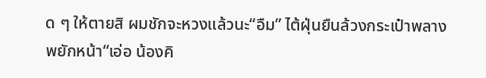ด ๆ ให้ตายสิ ผมชักจะหวงแล้วนะ“อืม” ไต้ฝุ่นยืนล้วงกระเป๋าพลางพยักหน้า“เอ่อ น้องคิ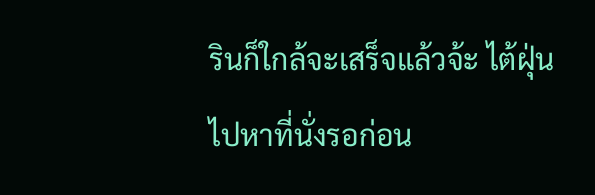รินก็ใกล้จะเสร็จแล้วจ้ะ ไต้ฝุ่นไปหาที่นั่งรอก่อน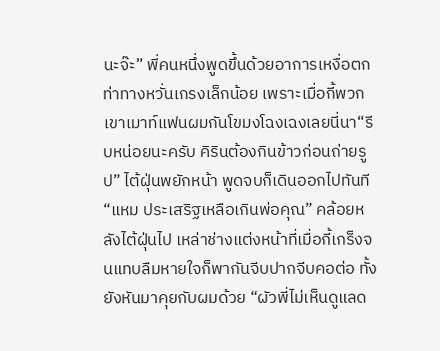นะจ๊ะ” พี่คนหนึ่งพูดขึ้นด้วยอาการเหงื่อตก ท่าทางหวั่นเกรงเล็กน้อย เพราะเมื่อกี้พวกเขาเมาท์แฟนผมกันโขมงโฉงเฉงเลยนี่นา“รีบหน่อยนะครับ คิรินต้องกินข้าวก่อนถ่ายรูป” ไต้ฝุ่นพยักหน้า พูดจบก็เดินออกไปทันที“แหม ประเสริฐเหลือเกินพ่อคุณ” คล้อยหลังไต้ฝุ่นไป เหล่าช่างแต่งหน้าที่เมื่อกี้เกร็งจนแทบลืมหายใจก็พากันจีบปากจีบคอต่อ ทั้งยังหันมาคุยกับผมด้วย “ผัวพี่ไม่เห็นดูแลด